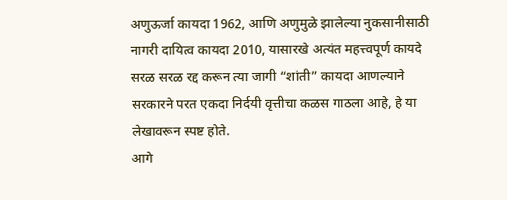अणुऊर्जा कायदा 1962, आणि अणुमुळे झालेल्या नुकसानीसाठी नागरी दायित्व कायदा 2010, यासारखे अत्यंत महत्त्वपूर्ण कायदे सरळ सरळ रद्द करून त्या जागी “शांती” कायदा आणल्याने सरकारने परत एकदा निर्दयी वृत्तीचा कळस गाठला आहे, हे या लेखावरून स्पष्ट होते.
आगे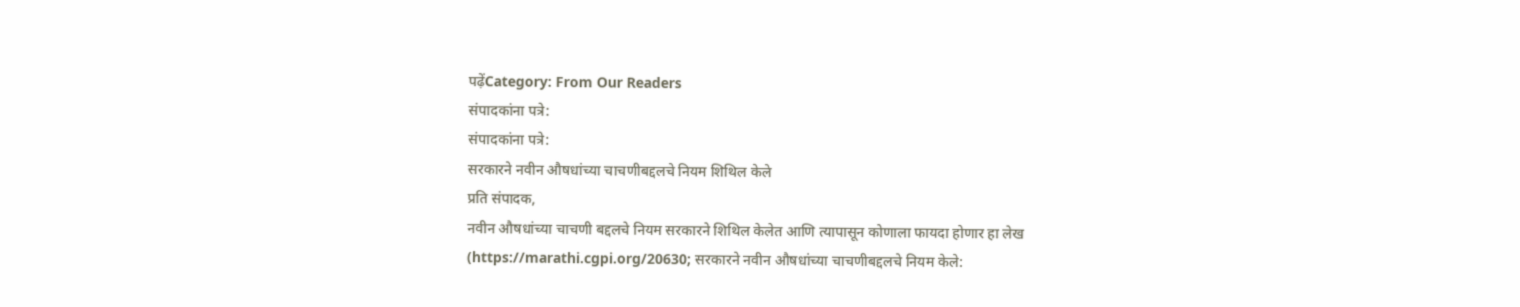पढ़ेंCategory: From Our Readers
संपादकांना पत्रे:
संपादकांना पत्रे:
सरकारने नवीन औषधांच्या चाचणीबद्दलचे नियम शिथिल केले
प्रति संपादक,
नवीन औषधांच्या चाचणी बद्दलचे नियम सरकारने शिथिल केलेत आणि त्यापासून कोणाला फायदा होणार हा लेख (https://marathi.cgpi.org/20630; सरकारने नवीन औषधांच्या चाचणीबद्दलचे नियम केले: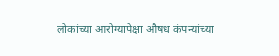लोकांच्या आरोग्यापेक्षा औषध कंपन्यांच्या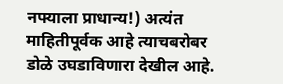नफ्याला प्राधान्य!) अत्यंत माहितीपूर्वक आहे त्याचबरोबर डोळे उघडाविणारा देखील आहे.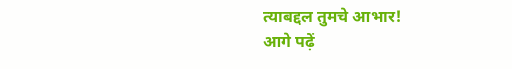त्याबद्दल तुमचे आभार!
आगे पढ़ें